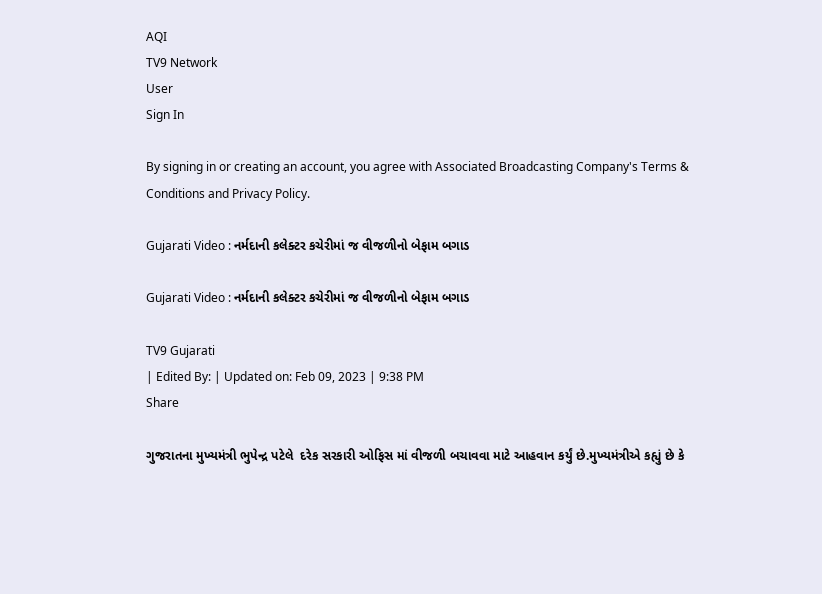AQI
TV9 Network
User
Sign In

By signing in or creating an account, you agree with Associated Broadcasting Company's Terms & Conditions and Privacy Policy.

Gujarati Video : નર્મદાની કલેક્ટર કચેરીમાં જ વીજળીનો બેફામ બગાડ

Gujarati Video : નર્મદાની કલેક્ટર કચેરીમાં જ વીજળીનો બેફામ બગાડ

TV9 Gujarati
| Edited By: | Updated on: Feb 09, 2023 | 9:38 PM
Share

ગુજરાતના મુખ્યમંત્રી ભુપેન્દ્ર પટેલે  દરેક સરકારી ઓફિસ માં વીજળી બચાવવા માટે આહવાન કર્યું છે.મુખ્યમંત્રીએ કહ્યું છે કે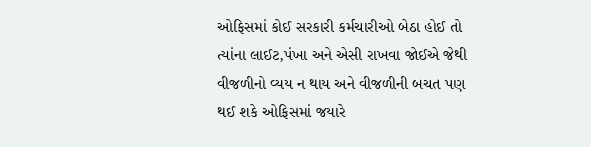ઓફિસમાં કોઈ સરકારી કર્મચારીઓ બેઠા હોઈ તો ત્યાંના લાઈટ,પંખા અને એસી રાખવા જોઈએ જેથી વીજળીનો વ્યય ન થાય અને વીજળીની બચત પણ થઈ શકે ઓફિસમાં જયારે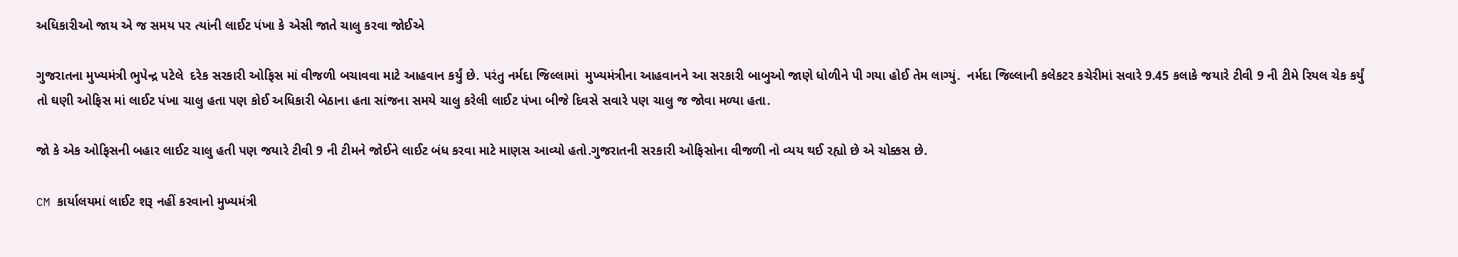અધિકારીઓ જાય એ જ સમય પર ત્યાંની લાઈટ પંખા કે એસી જાતે ચાલુ કરવા જોઈએ

ગુજરાતના મુખ્યમંત્રી ભુપેન્દ્ર પટેલે  દરેક સરકારી ઓફિસ માં વીજળી બચાવવા માટે આહવાન કર્યું છે. પરંતુ નર્મદા જિલ્લામાં  મુખ્યમંત્રીના આહવાનને આ સરકારી બાબુઓ જાણે ધોળીને પી ગયા હોઈ તેમ લાગ્યું.  નર્મદા જિલ્લાની કલેકટર કચેરીમાં સવારે 9.45 કલાકે જયારે ટીવી 9 ની ટીમે રિયલ ચેક કર્યું તો ઘણી ઓફિસ માં લાઈટ પંખા ચાલુ હતા પણ કોઈ અધિકારી બેઠાના હતા સાંજના સમયે ચાલુ કરેલી લાઈટ પંખા બીજે દિવસે સવારે પણ ચાલુ જ જોવા મળ્યા હતા.

જો કે એક ઓફિસની બહાર લાઈટ ચાલુ હતી પણ જયારે ટીવી 9 ની ટીમને જોઈને લાઈટ બંધ કરવા માટે માણસ આવ્યો હતો.ગુજરાતની સરકારી ઓફિસોના વીજળી નો વ્યય થઈ રહ્યો છે એ ચોક્કસ છે.

CM કાર્યાલયમાં લાઈટ શરૂ નહીં કરવાનો મુખ્યમંત્રી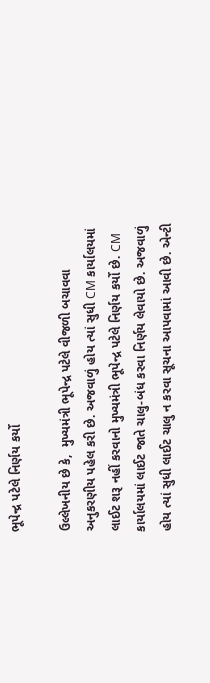ભૂપેન્દ્ર પટેલે નિર્ણય કર્યો

ઉલ્લેખનીય છે કે,  મુખ્યમંત્રી ભૂપેન્દ્ર પટેલે વીજળી બચાવવા અનુકરણીય પહેલ કરી છે. અજવાળું હોય ત્યાં સુધી CM કાર્યાલયમાં લાઈટ શરૂ નહીં કરવાનો મુખ્યમંત્રી ભૂપેન્દ્ર પટેલે નિર્ણય કર્યો છે. CM કાર્યાલયમાં લાઈટ જાતે ચાલુ-બંધ કરવા નિર્ણય લેવાયો છે. અજવાળું હોય ત્યાં સુધી લાઈટ ચાલુ ન કરવા સૂચના આપવામાં આવી છે. એન્ટી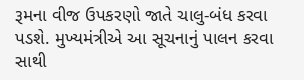રૂમના વીજ ઉપકરણો જાતે ચાલુ-બંધ કરવા પડશે. મુખ્યમંત્રીએ આ સૂચનાનું પાલન કરવા સાથી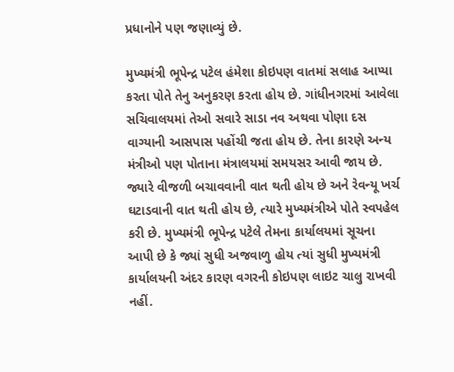પ્રધાનોને પણ જણાવ્યું છે.

મુખ્યમંત્રી ભૂપેન્દ્ર પટેલ હંમેશા કોઇપણ વાતમાં સલાહ આપ્યા કરતા પોતે તેનુ અનુકરણ કરતા હોય છે. ગાંધીનગરમાં આવેલા સચિવાલયમાં તેઓ સવારે સાડા નવ અથવા પોણા દસ વાગ્યાની આસપાસ પહોંચી જતા હોય છે. તેના કારણે અન્ય મંત્રીઓ પણ પોતાના મંત્રાલયમાં સમયસર આવી જાય છે. જ્યારે વીજળી બચાવવાની વાત થતી હોય છે અને રેવન્યૂ ખર્ચ ઘટાડવાની વાત થતી હોય છે, ત્યારે મુખ્યમંત્રીએ પોતે સ્વપહેલ કરી છે. મુખ્યમંત્રી ભૂપેન્દ્ર પટેલે તેમના કાર્યાલયમાં સૂચના આપી છે કે જ્યાં સુધી અજવાળુ હોય ત્યાં સુધી મુખ્યમંત્રી કાર્યાલયની અંદર કારણ વગરની કોઇપણ લાઇટ ચાલુ રાખવી નહીં.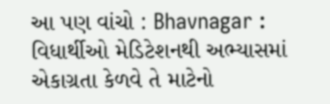આ પણ વાંચો : Bhavnagar : વિધાર્થીઓ મેડિટેશનથી અભ્યાસમાં એકાગ્રતા કેળવે તે માટેનો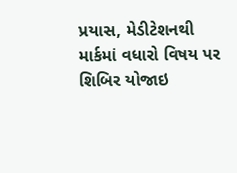પ્રયાસ, મેડીટેશનથી માર્કમાં વધારો વિષય પર શિબિર યોજાઇ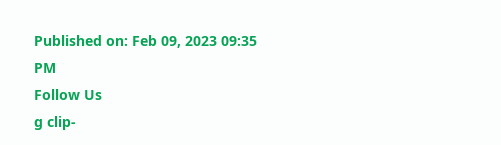Published on: Feb 09, 2023 09:35 PM
Follow Us
g clip-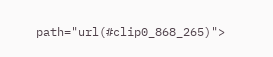path="url(#clip0_868_265)">